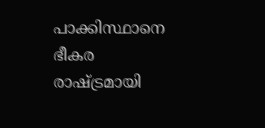പാക്കിസ്ഥാനെ ഭീകര രാഷ്ട്രമായി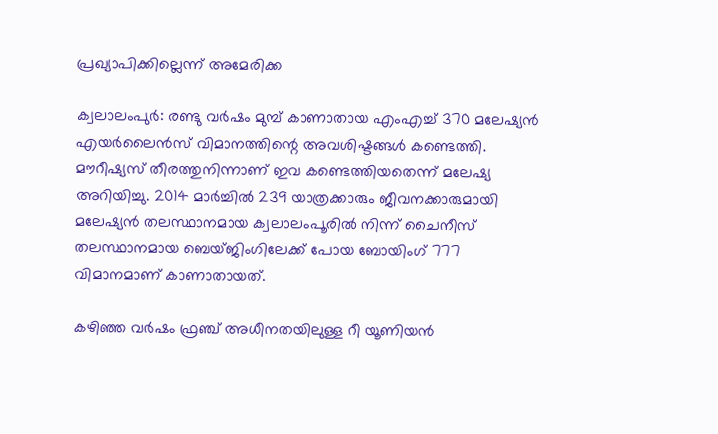പ്രഖ്യാപിക്കില്ലെന്ന് അമേരിക്ക

ക്വലാലംപുര്‍: രണ്ടു വര്‍ഷം മുമ്പ് കാണാതായ എംഎച്ച് 370 മലേഷ്യന്‍ എയര്‍ലൈന്‍സ് വിമാനത്തിന്റെ അവശിഷ്ടങ്ങള്‍ കണ്ടെത്തി. മൗറീഷ്യസ് തീരത്തുനിന്നാണ് ഇവ കണ്ടെത്തിയതെന്ന് മലേഷ്യ അറിയിച്ചു. 2014 മാര്‍ച്ചില്‍ 239 യാത്രക്കാരും ജീവനക്കാരുമായി മലേഷ്യന്‍ തലസ്ഥാനമായ ക്വലാലംപൂരില്‍ നിന്ന് ചൈനീസ് തലസ്ഥാനമായ ബെയ്ജിംഗിലേക്ക് പോയ ബോയിംഗ് 777 വിമാനമാണ് കാണാതായത്.

കഴിഞ്ഞ വര്‍ഷം ഫ്രഞ്ച് അധീനതയിലുള്ള റീ യൂണിയന്‍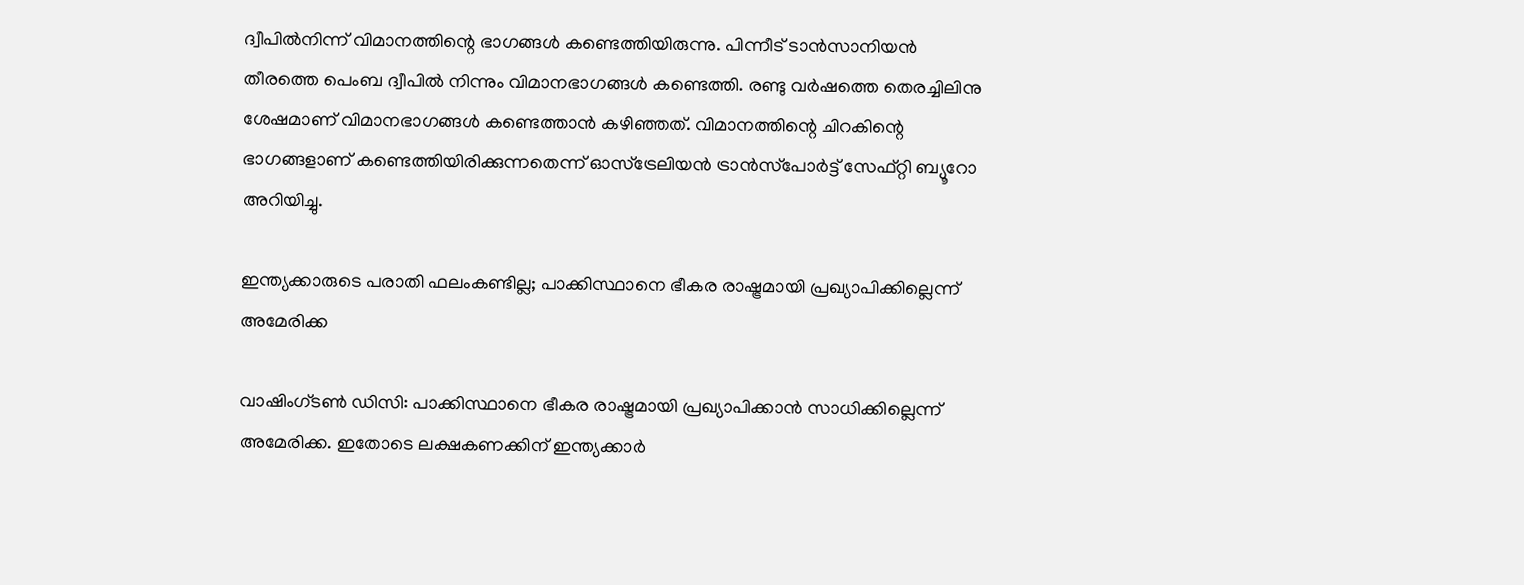ദ്വീപില്‍നിന്ന് വിമാനത്തിന്റെ ഭാഗങ്ങള്‍ കണ്ടെത്തിയിരുന്നു. പിന്നീട് ടാന്‍സാനിയന്‍ തീരത്തെ പെംബ ദ്വീപില്‍ നിന്നും വിമാനഭാഗങ്ങള്‍ കണ്ടെത്തി. രണ്ടു വര്‍ഷത്തെ തെരച്ചിലിനു ശേഷമാണ് വിമാനഭാഗങ്ങള്‍ കണ്ടെത്താന്‍ കഴിഞ്ഞത്. വിമാനത്തിന്റെ ചിറകിന്റെ ഭാഗങ്ങളാണ് കണ്ടെത്തിയിരിക്കുന്നതെന്ന് ഓസ്‌ട്രേലിയന്‍ ട്രാന്‍സ്‌പോര്‍ട്ട് സേഫ്റ്റി ബ്യൂറോ അറിയിച്ചു.

ഇന്ത്യക്കാരുടെ പരാതി ഫലംകണ്ടില്ല; പാക്കിസ്ഥാനെ ഭീകര രാഷ്ട്രമായി പ്രഖ്യാപിക്കില്ലെന്ന് അമേരിക്ക

വാഷിംഗ്ടണ്‍ ഡിസി: പാക്കിസ്ഥാനെ ഭീകര രാഷ്ട്രമായി പ്രഖ്യാപിക്കാന്‍ സാധിക്കില്ലെന്ന് അമേരിക്ക. ഇതോടെ ലക്ഷകണക്കിന് ഇന്ത്യക്കാര്‍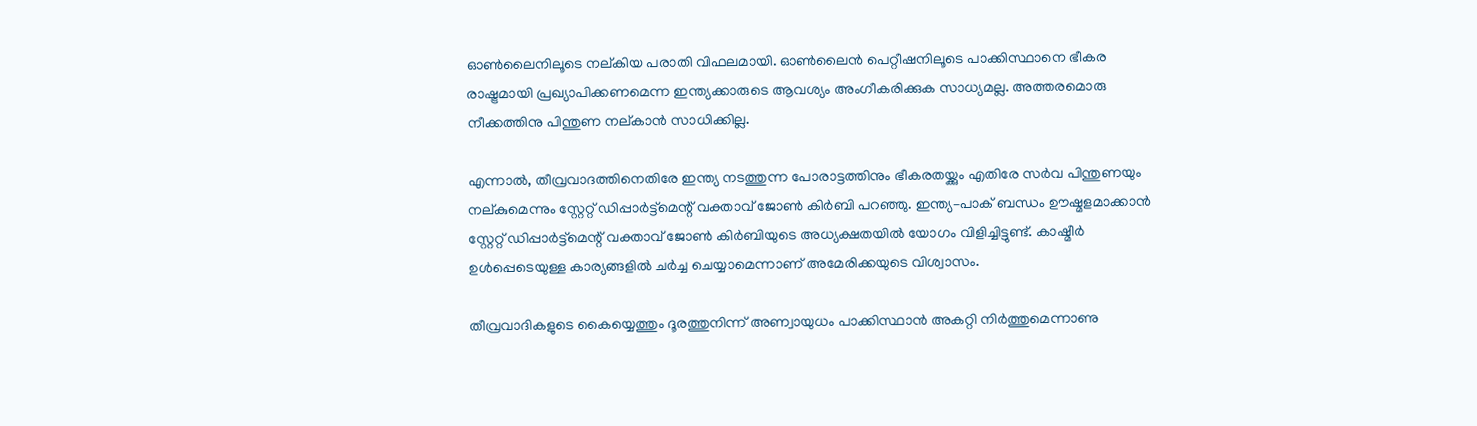ഓണ്‍ലൈനിലൂടെ നല്കിയ പരാതി വിഫലമായി. ഓണ്‍ലൈന്‍ പെറ്റീഷനിലൂടെ പാക്കിസ്ഥാനെ ഭീകര രാഷ്ട്രമായി പ്രഖ്യാപിക്കണമെന്ന ഇന്ത്യക്കാരുടെ ആവശ്യം അംഗീകരിക്കുക സാധ്യമല്ല. അത്തരമൊരു നീക്കത്തിനു പിന്തുണ നല്കാന്‍ സാധിക്കില്ല.

എന്നാല്‍, തീവ്രവാദത്തിനെതിരേ ഇന്ത്യ നടത്തുന്ന പോരാട്ടത്തിനും ഭീകരതയ്ക്കും എതിരേ സര്‍വ പിന്തുണയും നല്കുമെന്നും സ്റ്റേറ്റ് ഡിപ്പാര്‍ട്ട്‌മെന്റ് വക്താവ് ജോണ്‍ കിര്‍ബി പറഞ്ഞു. ഇന്ത്യ–പാക് ബന്ധം ഊഷ്മളമാക്കാന്‍ സ്റ്റേറ്റ് ഡിപ്പാര്‍ട്ട്‌മെന്റ് വക്താവ് ജോണ്‍ കിര്‍ബിയുടെ അധ്യക്ഷതയില്‍ യോഗം വിളിച്ചിട്ടുണ്ട്. കാഷ്മീര്‍ ഉള്‍പ്പെടെയുള്ള കാര്യങ്ങളില്‍ ചര്‍ച്ച ചെയ്യാമെന്നാണ് അമേരിക്കയുടെ വിശ്വാസം.

തീവ്രവാദികളുടെ കൈയ്യെത്തും ദൂരത്തുനിന്ന് അണ്വായുധം പാക്കിസ്ഥാന്‍ അകറ്റി നിര്‍ത്തുമെന്നാണു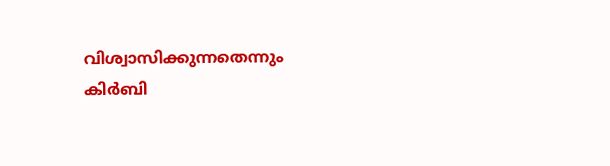വിശ്വാസിക്കുന്നതെന്നും കിര്‍ബി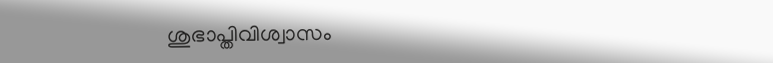ശുഭാപ്തിവിശ്വാസം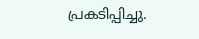പ്രകടിപ്പിച്ചു.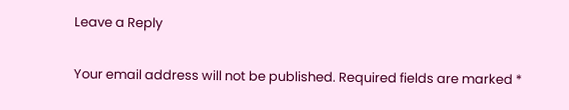Leave a Reply

Your email address will not be published. Required fields are marked *